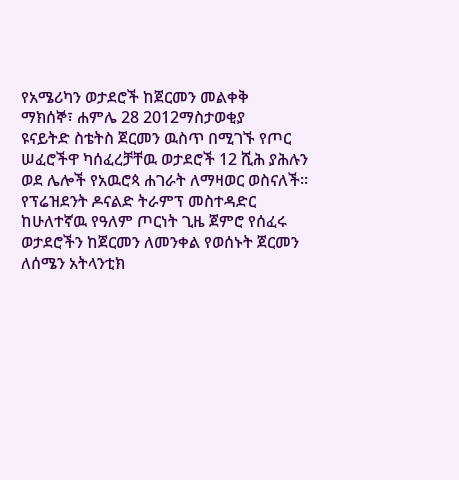የአሜሪካን ወታደሮች ከጀርመን መልቀቅ
ማክሰኞ፣ ሐምሌ 28 2012ማስታወቂያ
ዩናይትድ ስቴትስ ጀርመን ዉስጥ በሚገኙ የጦር ሠፈሮችዋ ካሰፈረቻቸዉ ወታደሮች 12 ሺሕ ያሕሉን ወደ ሌሎች የአዉሮጳ ሐገራት ለማዛወር ወስናለች። የፕሬዝደንት ዶናልድ ትራምፕ መስተዳድር ከሁለተኛዉ የዓለም ጦርነት ጊዜ ጀምሮ የሰፈሩ ወታደሮችን ከጀርመን ለመንቀል የወሰኑት ጀርመን ለሰሜን አትላንቲክ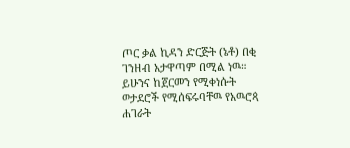ጦር ቃል ኪዳን ድርጅት (ኔቶ) በቂ ገንዘብ አታዋጣም በሚል ነዉ። ይሁንና ከጀርመን የሚቀነሱት ወታደሮች የሚሰፍሩባቸዉ የአዉሮጳ ሐገራት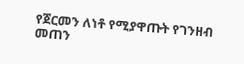የጀርመን ለነቶ የሚያዋጡት የገንዘብ መጠን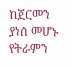ከጀርመን ያነሰ መሆኑ የትራምን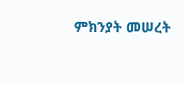ምክንያት መሠረት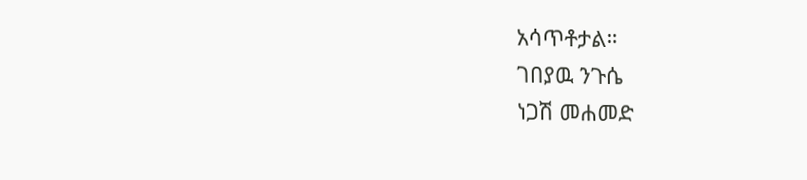አሳጥቶታል።
ገበያዉ ንጉሴ
ነጋሽ መሐመድ